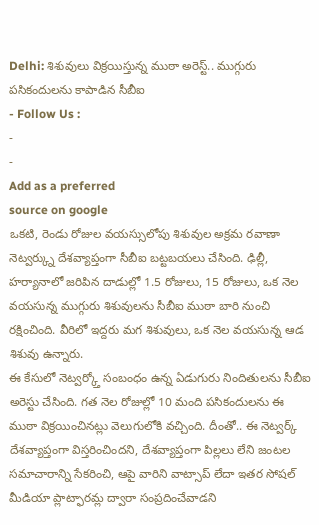Delhi: శిశువులు విక్రయిస్తున్న ముఠా అరెస్ట్.. ముగ్గురు పసికందులను కాపాడిన సీబీఐ
- Follow Us :
-
-
Add as a preferred
source on google
ఒకటి, రెండు రోజుల వయస్సులోపు శిశువుల అక్రమ రవాణా నెట్వర్క్ను దేశవ్యాప్తంగా సీబీఐ బట్టబయలు చేసింది. ఢిల్లీ, హర్యానాలో జరిపిన దాడుల్లో 1.5 రోజులు, 15 రోజులు, ఒక నెల వయసున్న ముగ్గురు శిశువులను సీబీఐ ముఠా బారి నుంచి రక్షించింది. వీరిలో ఇద్దరు మగ శిశువులు, ఒక నెల వయసున్న ఆడ శిశువు ఉన్నారు.
ఈ కేసులో నెట్వర్క్తో సంబంధం ఉన్న ఏడుగురు నిందితులను సీబీఐ అరెస్టు చేసింది. గత నెల రోజుల్లో 10 మంది పసికందులను ఈ ముఠా విక్రయించినట్లు వెలుగులోకి వచ్చింది. దీంతో.. ఈ నెట్వర్క్ దేశవ్యాప్తంగా విస్తరించిందని, దేశవ్యాప్తంగా పిల్లలు లేని జంటల సమాచారాన్ని సేకరించి, ఆపై వారిని వాట్సాప్ లేదా ఇతర సోషల్ మీడియా ప్లాట్ఫారమ్ల ద్వారా సంప్రదించేవాడని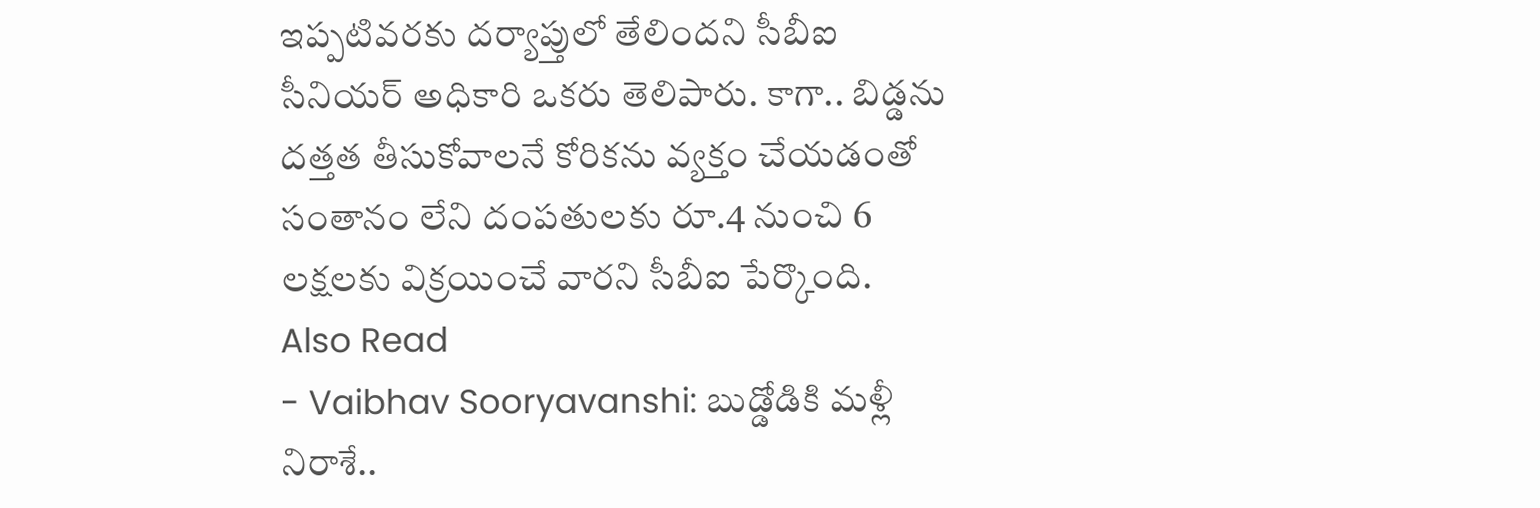ఇప్పటివరకు దర్యాప్తులో తేలిందని సీబీఐ సీనియర్ అధికారి ఒకరు తెలిపారు. కాగా.. బిడ్డను దత్తత తీసుకోవాలనే కోరికను వ్యక్తం చేయడంతో సంతానం లేని దంపతులకు రూ.4 నుంచి 6 లక్షలకు విక్రయించే వారని సీబీఐ పేర్కొంది.
Also Read
- Vaibhav Sooryavanshi: బుడ్డోడికి మళ్లీ నిరాశే..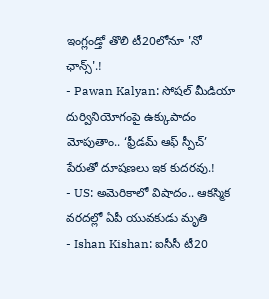ఇంగ్లండ్తో తొలి టీ20లోనూ 'నో ఛాన్స్'.!
- Pawan Kalyan: సోషల్ మీడియా దుర్వినియోగంపై ఉక్కుపాదం మోపుతాం.. ‘ఫ్రీడమ్ ఆఫ్ స్పీచ్’ పేరుతో దూషణలు ఇక కుదరవు.!
- US: అమెరికాలో విషాదం.. ఆకస్మిక వరదల్లో ఏపీ యువకుడు మృతి
- Ishan Kishan: ఐసీసీ టీ20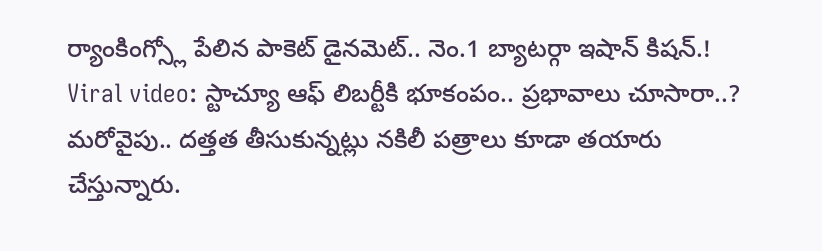ర్యాంకింగ్స్లో పేలిన పాకెట్ డైనమెట్.. నెం.1 బ్యాటర్గా ఇషాన్ కిషన్.!
Viral video: స్టాచ్యూ ఆఫ్ లిబర్టీకి భూకంపం.. ప్రభావాలు చూసారా..?
మరోవైపు.. దత్తత తీసుకున్నట్లు నకిలీ పత్రాలు కూడా తయారు చేస్తున్నారు.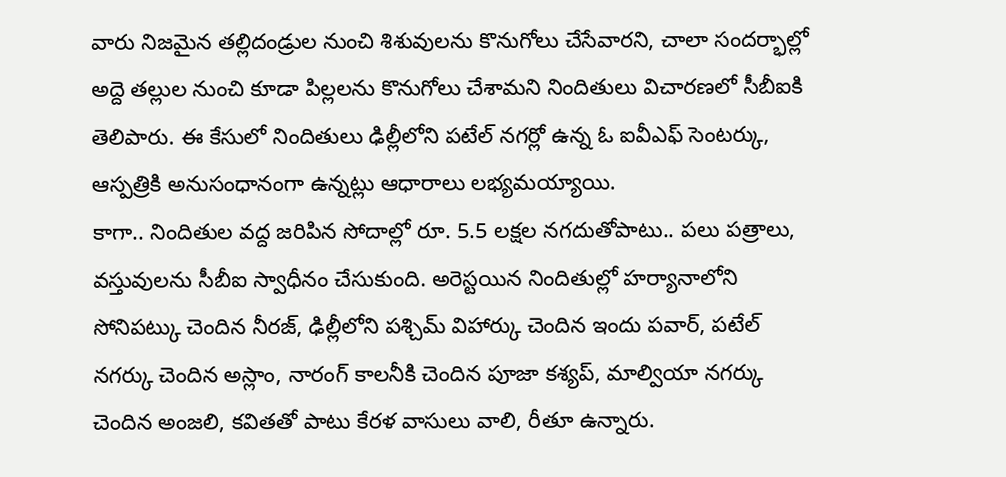వారు నిజమైన తల్లిదండ్రుల నుంచి శిశువులను కొనుగోలు చేసేవారని, చాలా సందర్భాల్లో అద్దె తల్లుల నుంచి కూడా పిల్లలను కొనుగోలు చేశామని నిందితులు విచారణలో సీబీఐకి తెలిపారు. ఈ కేసులో నిందితులు ఢిల్లీలోని పటేల్ నగర్లో ఉన్న ఓ ఐవీఎఫ్ సెంటర్కు, ఆస్పత్రికి అనుసంధానంగా ఉన్నట్లు ఆధారాలు లభ్యమయ్యాయి.
కాగా.. నిందితుల వద్ద జరిపిన సోదాల్లో రూ. 5.5 లక్షల నగదుతోపాటు.. పలు పత్రాలు, వస్తువులను సీబీఐ స్వాధీనం చేసుకుంది. అరెస్టయిన నిందితుల్లో హర్యానాలోని సోనిపట్కు చెందిన నీరజ్, ఢిల్లీలోని పశ్చిమ్ విహార్కు చెందిన ఇందు పవార్, పటేల్ నగర్కు చెందిన అస్లాం, నారంగ్ కాలనీకి చెందిన పూజా కశ్యప్, మాల్వియా నగర్కు చెందిన అంజలి, కవితతో పాటు కేరళ వాసులు వాలి, రీతూ ఉన్నారు.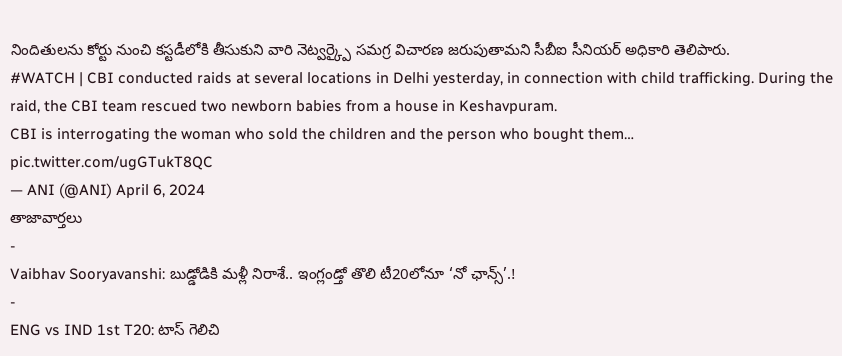నిందితులను కోర్టు నుంచి కస్టడీలోకి తీసుకుని వారి నెట్వర్క్పై సమగ్ర విచారణ జరుపుతామని సీబీఐ సీనియర్ అధికారి తెలిపారు.
#WATCH | CBI conducted raids at several locations in Delhi yesterday, in connection with child trafficking. During the raid, the CBI team rescued two newborn babies from a house in Keshavpuram.
CBI is interrogating the woman who sold the children and the person who bought them… pic.twitter.com/ugGTukT8QC
— ANI (@ANI) April 6, 2024
తాజావార్తలు
-
Vaibhav Sooryavanshi: బుడ్డోడికి మళ్లీ నిరాశే.. ఇంగ్లండ్తో తొలి టీ20లోనూ ‘నో ఛాన్స్’.!
-
ENG vs IND 1st T20: టాస్ గెలిచి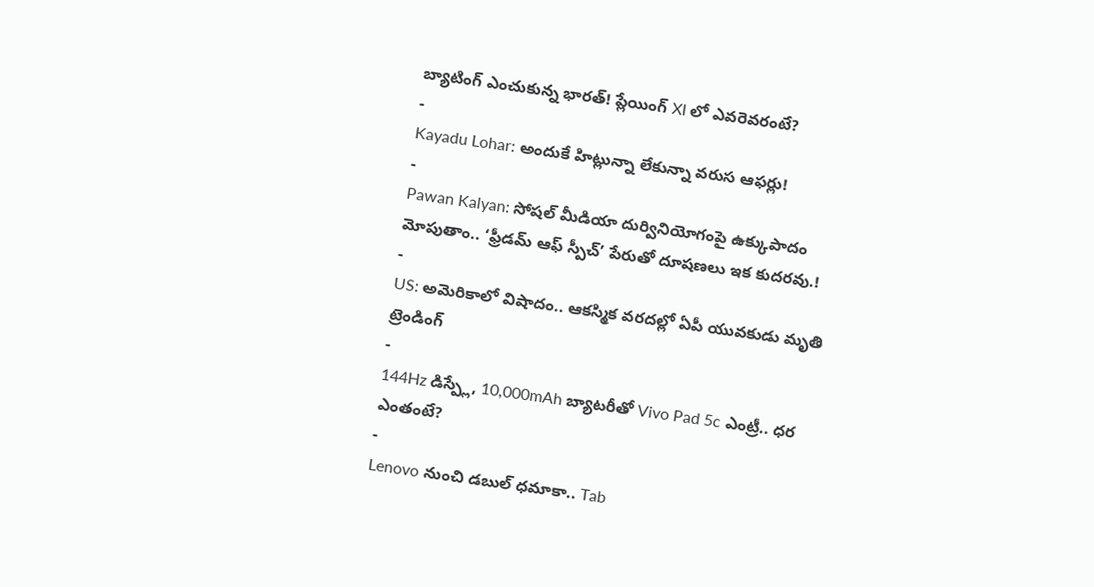బ్యాటింగ్ ఎంచుకున్న భారత్! ప్లేయింగ్ XI లో ఎవరెవరంటే?
-
Kayadu Lohar: అందుకే హిట్లున్నా లేకున్నా వరుస ఆఫర్లు!
-
Pawan Kalyan: సోషల్ మీడియా దుర్వినియోగంపై ఉక్కుపాదం మోపుతాం.. ‘ఫ్రీడమ్ ఆఫ్ స్పీచ్’ పేరుతో దూషణలు ఇక కుదరవు.!
-
US: అమెరికాలో విషాదం.. ఆకస్మిక వరదల్లో ఏపీ యువకుడు మృతి
ట్రెండింగ్
-
144Hz డిస్ప్లే, 10,000mAh బ్యాటరీతో Vivo Pad 5c ఎంట్రీ.. ధర ఎంతంటే?
-
Lenovo నుంచి డబుల్ ధమాకా.. Tab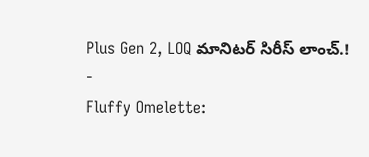Plus Gen 2, LOQ మానిటర్ సిరీస్ లాంచ్.!
-
Fluffy Omelette: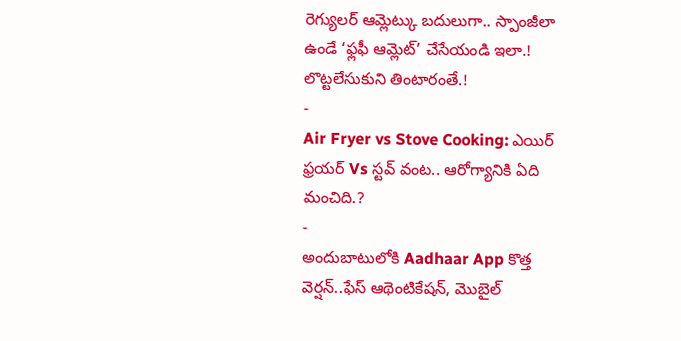రెగ్యులర్ ఆమ్లెట్కు బదులుగా.. స్పాంజీలా ఉండే ‘ఫ్లఫీ ఆమ్లెట్’ చేసేయండి ఇలా.! లొట్టలేసుకుని తింటారంతే.!
-
Air Fryer vs Stove Cooking: ఎయిర్ ఫ్రయర్ Vs స్టవ్ వంట.. ఆరోగ్యానికి ఏది మంచిది.?
-
అందుబాటులోకి Aadhaar App కొత్త వెర్షన్..ఫేస్ ఆథెంటికేషన్, మొబైల్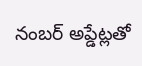నంబర్ అప్డేట్లతో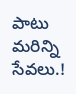పాటు మరిన్ని సేవలు.!